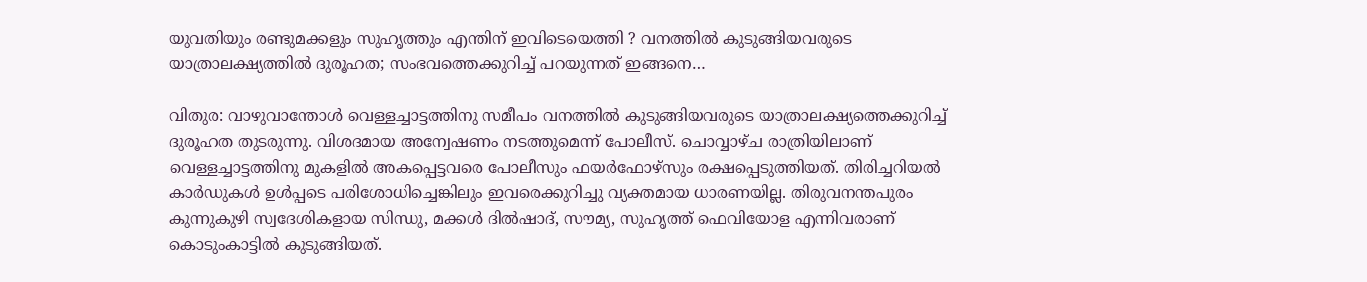യുവതിയും രണ്ടുമക്കളും സുഹൃത്തും എന്തിന് ഇവിടെയെത്തി ? വനത്തിൽ കുടുങ്ങിയവരുടെ യാത്രാലക്ഷ്യത്തിൽ ദുരൂഹത; സംഭവത്തെക്കുറിച്ച് പറയുന്നത് ഇങ്ങനെ…

വിതുര: വാഴുവാന്തോൾ വെള്ളച്ചാട്ടത്തിനു സമീപം വനത്തിൽ കുടുങ്ങിയവരുടെ യാത്രാലക്ഷ്യത്തെക്കുറിച്ച് ദുരൂഹത തുടരുന്നു. വിശദമായ അന്വേഷണം നടത്തുമെന്ന് പോലീസ്. ചൊവ്വാഴ്ച രാത്രിയിലാണ് വെള്ളച്ചാട്ടത്തിനു മുകളിൽ അകപ്പെട്ടവരെ പോലീസും ഫയർഫോഴ്സും രക്ഷപ്പെടുത്തിയത്. തിരിച്ചറിയൽ കാർഡുകൾ ഉൾപ്പടെ പരിശോധിച്ചെങ്കിലും ഇവരെക്കുറിച്ചു വ്യക്തമായ ധാരണയില്ല. തിരുവനന്തപുരം കുന്നുകുഴി സ്വദേശികളായ സിന്ധു, മക്കൾ ദിൽഷാദ്, സൗമ്യ, സുഹൃത്ത് ഫെവിയോള എന്നിവരാണ് കൊടുംകാട്ടിൽ കുടുങ്ങിയത്.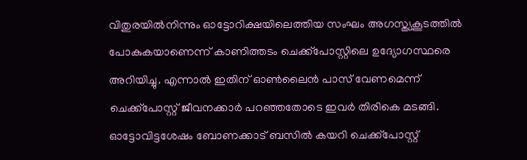വിതുരയിൽനിന്നും ഓട്ടോറിക്ഷയിലെത്തിയ സംഘം അഗസ്ത്യകൂടത്തിൽ പോകുകയാണെന്ന് കാണിത്തടം ചെക്ക്പോസ്റ്റിലെ ഉദ്യോഗസ്ഥരെ അറിയിച്ചു. എന്നാൽ ഇതിന് ഓൺലൈൻ പാസ് വേണമെന്ന് ചെക്ക്പോസ്റ്റ് ജീവനക്കാർ പറഞ്ഞതോടെ ഇവർ തിരികെ മടങ്ങി. ഓട്ടോവിട്ടശേഷം ബോണക്കാട് ബസിൽ കയറി ചെക്ക്പോസ്റ്റ്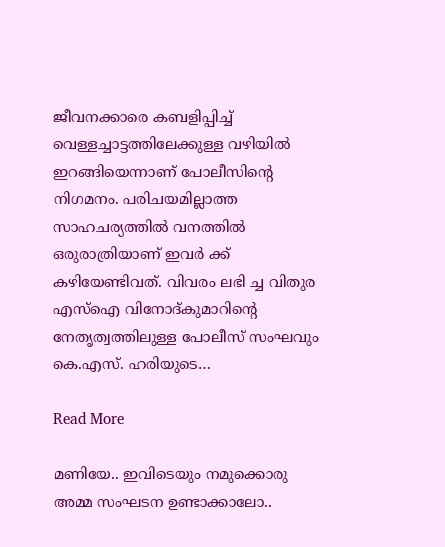ജീവനക്കാരെ കബളിപ്പിച്ച് വെള്ളച്ചാട്ടത്തിലേക്കുള്ള വഴിയിൽ ഇറങ്ങിയെന്നാണ് പോലീസിന്‍റെ നിഗമനം. പരിചയമില്ലാത്ത സാഹചര്യത്തിൽ വനത്തിൽ ഒരുരാത്രിയാണ് ഇവർ ക്ക് കഴിയേണ്ടിവത്. വിവരം ലഭി ച്ച വിതുര എസ്ഐ വിനോദ്കുമാറിന്‍റെ നേതൃത്വത്തിലുള്ള പോലീസ് സംഘവും കെ.എസ്. ഹരിയുടെ…

Read More

മണിയേ.. ഇവിടെയും നമുക്കൊരു അമ്മ സംഘടന ഉണ്ടാക്കാലോ..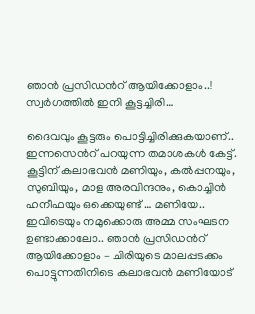ഞാൻ പ്രസിഡന്‍റ് ആയിക്കോളാം..! സ്വർഗത്തിൽ ഇനി കൂട്ടച്ചിരി…

ദൈവവും കൂട്ടരും പൊട്ടിച്ചിരിക്കുകയാണ്.. ഇന്നസെന്‍റ് പറയുന്ന തമാശകൾ കേട്ട്. കൂട്ടിന് കലാഭവൻ മണിയും, കൽപ്പനയും, സുബിയും, മാള അരവിന്ദനും, കൊച്ചിൻ ഹനീഫയും ഒക്കെയുണ്ട് … മണിയേ.. ഇവിടെയും നമുക്കൊരു അമ്മ സംഘടന ഉണ്ടാക്കാലോ.. ഞാൻ പ്രസിഡന്‍റ് ആയിക്കോളാം – ചിരിയുടെ മാലപ്പടക്കം പൊട്ടുന്നതിനിടെ കലാഭവൻ മണിയോട്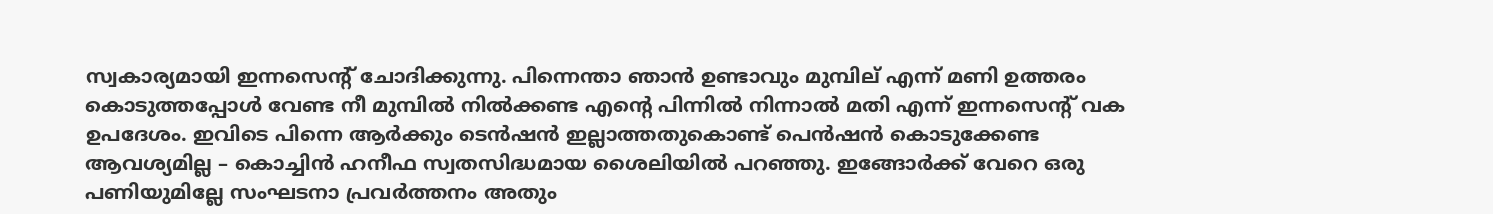സ്വകാര്യമായി ഇന്നസെന്‍റ് ചോദിക്കുന്നു. പിന്നെന്താ ഞാൻ ഉണ്ടാവും മുമ്പില് എന്ന് മണി ഉത്തരം കൊടുത്തപ്പോൾ വേണ്ട നീ മുമ്പിൽ നിൽക്കണ്ട എന്‍റെ പിന്നിൽ നിന്നാൽ മതി എന്ന് ഇന്നസെന്‍റ് വക ഉപദേശം. ഇവിടെ പിന്നെ ആർക്കും ടെൻഷൻ ഇല്ലാത്തതുകൊണ്ട് പെൻഷൻ കൊടുക്കേണ്ട ആവശ്യമില്ല – കൊച്ചിൻ ഹനീഫ സ്വതസിദ്ധമായ ശൈലിയിൽ പറഞ്ഞു. ഇങ്ങോർക്ക് വേറെ ഒരു പണിയുമില്ലേ സംഘടനാ പ്രവർത്തനം അതും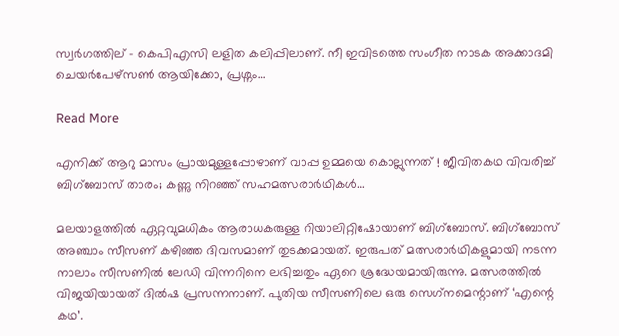സ്വർഗത്തില് – കെപിഎസി ലളിത കലിപ്പിലാണ്. നീ ഇവിടത്തെ സംഗീത നാടക അക്കാദമി ചെയർപേഴ്സൺ ആയിക്കോ, പ്രശ്നം…

Read More

എനിക്ക് ആറു മാസം പ്രായമുള്ളപ്പോഴാണ് വാപ്പ ഉമ്മയെ കൊല്ലുന്നത് ! ജീവിതകഥ വിവരിച്ച് ബിഗ്‌ബോസ് താരം; കണ്ണു നിറഞ്ഞ് സഹമത്സരാര്‍ഥികള്‍…

മലയാളത്തില്‍ ഏറ്റവുമധികം ആരാധകരുള്ള റിയാലിറ്റിഷോയാണ് ബിഗ്‌ബോസ്. ബിഗ്‌ബോസ് അഞ്ചാം സീസണ് കഴിഞ്ഞ ദിവസമാണ് തുടക്കമായത്. ഇരുപത് മത്സരാര്‍ഥികളുമായി നടന്ന നാലാം സീസണില്‍ ലേഡി വിന്നറിനെ ലഭിച്ചതും ഏറെ ശ്രദ്ധേയമായിരുന്നു. മത്സരത്തില്‍ വിജയിയായത് ദില്‍ഷ പ്രസന്നനാണ്. പുതിയ സീസണിലെ ഒരു സെഗ്‌നമെന്റാണ് ‘എന്റെ കഥ’.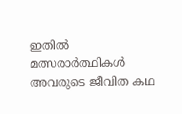ഇതില്‍ മത്സരാര്‍ത്ഥികള്‍ അവരുടെ ജീവിത കഥ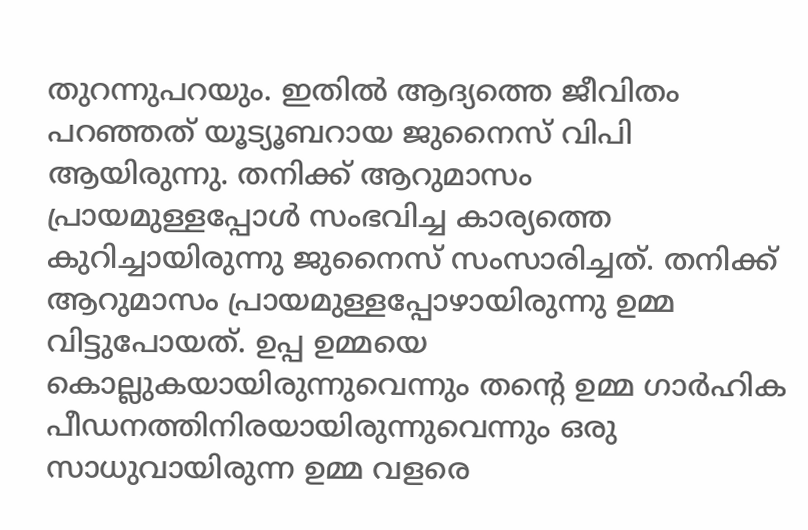തുറന്നുപറയും. ഇതില്‍ ആദ്യത്തെ ജീവിതം പറഞ്ഞത് യൂട്യൂബറായ ജുനൈസ് വിപി ആയിരുന്നു. തനിക്ക് ആറുമാസം പ്രായമുള്ളപ്പോള്‍ സംഭവിച്ച കാര്യത്തെ കുറിച്ചായിരുന്നു ജുനൈസ് സംസാരിച്ചത്. തനിക്ക് ആറുമാസം പ്രായമുള്ളപ്പോഴായിരുന്നു ഉമ്മ വിട്ടുപോയത്. ഉപ്പ ഉമ്മയെ കൊല്ലുകയായിരുന്നുവെന്നും തന്റെ ഉമ്മ ഗാര്‍ഹിക പീഡനത്തിനിരയായിരുന്നുവെന്നും ഒരു സാധുവായിരുന്ന ഉമ്മ വളരെ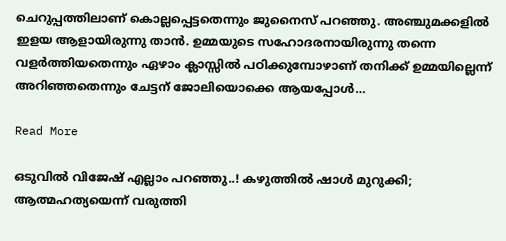ചെറുപ്പത്തിലാണ് കൊല്ലപ്പെട്ടതെന്നും ജുനൈസ് പറഞ്ഞു. അഞ്ചുമക്കളില്‍ ഇളയ ആളായിരുന്നു താന്‍. ഉമ്മയുടെ സഹോദരനായിരുന്നു തന്നെ വളര്‍ത്തിയതെന്നും ഏഴാം ക്ലാസ്സില്‍ പഠിക്കുമ്പോഴാണ് തനിക്ക് ഉമ്മയില്ലെന്ന് അറിഞ്ഞതെന്നും ചേട്ടന് ജോലിയൊക്കെ ആയപ്പോള്‍…

Read More

ഒടുവില്‍ വിജേഷ് എല്ലാം പറഞ്ഞു..! കഴുത്തിൽ ഷാൾ മുറുക്കി; ആത്മഹത്യയെന്ന് വരുത്തി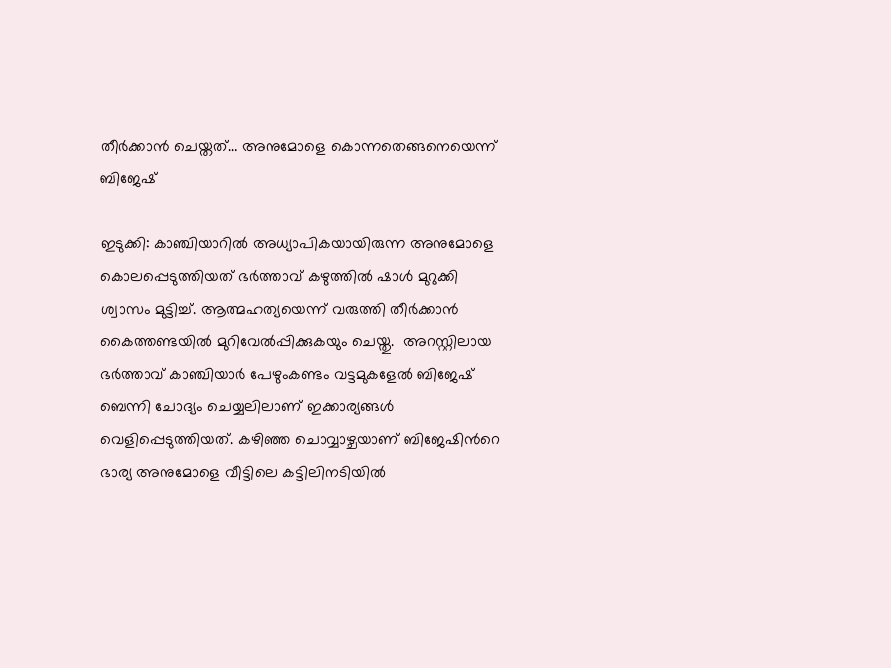തീർക്കാൻ ചെയ്തത്… അനുമോളെ കൊന്നതെങ്ങനെയെന്ന് ബിജേഷ്

ഇടുക്കി: കാഞ്ചിയാറിൽ അധ്യാപികയായിരുന്ന അനുമോളെ കൊലപ്പെടുത്തിയത് ഭർത്താവ് കഴുത്തിൽ ഷാൾ മുറുക്കി ശ്വാസം മുട്ടിച്ച്. ആത്മഹത്യയെന്ന് വരുത്തി തീർക്കാൻ കൈത്തണ്ടയിൽ മുറിവേൽപ്പിക്കുകയും ചെയ്തു.  അറസ്റ്റിലായ ഭർത്താവ് കാഞ്ചിയാ‌‍ർ പേഴുംകണ്ടം വട്ടമുകളേൽ ബിജേഷ് ബെന്നി ചോദ്യം ചെയ്യലിലാണ് ഇക്കാര്യങ്ങൾ വെളിപ്പെടുത്തിയത്. കഴിഞ്ഞ ചൊവ്വാഴ്ചയാണ് ബിജേഷിൻറെ ഭാര്യ അനുമോളെ വീട്ടിലെ കട്ടിലിനടിയിൽ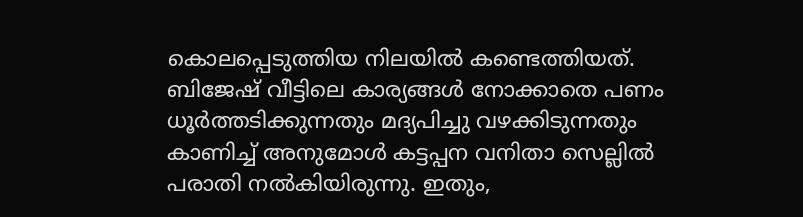കൊലപ്പെടുത്തിയ നിലയിൽ കണ്ടെത്തിയത്. ബിജേഷ് വീട്ടിലെ കാര്യങ്ങൾ നോക്കാതെ പണം ധൂർത്തടിക്കുന്നതും മദ്യപിച്ചു വഴക്കിടുന്നതും കാണിച്ച് അനുമോൾ കട്ടപ്പന വനിതാ സെല്ലിൽ പരാതി നൽകിയിരുന്നു. ഇതും,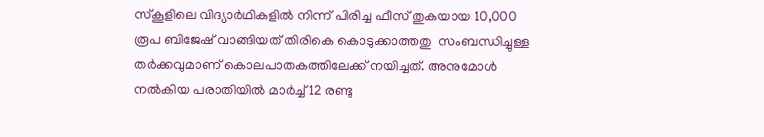സ്‌കൂളിലെ വിദ്യാർഥികളിൽ നിന്ന് പിരിച്ച ഫീസ് തുകയായ 10,000 രൂപ ബിജേഷ് വാങ്ങിയത് തിരികെ കൊടുക്കാത്തതു  സംബന്ധിച്ചുള്ള തർക്കവുമാണ് കൊലപാതകത്തിലേക്ക് നയിച്ചത്. അനുമോൾ നൽകിയ പരാതിയിൽ മാർച്ച് 12 രണ്ടു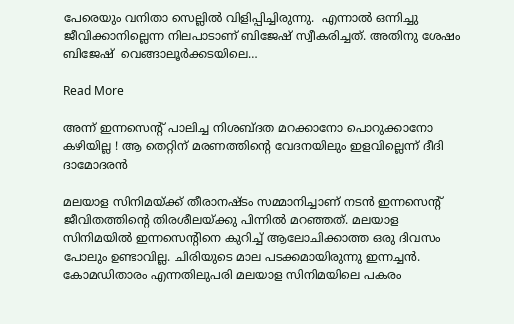പേരെയും വനിതാ സെല്ലിൽ വിളിപ്പിച്ചിരുന്നു.  എന്നാൽ ഒന്നിച്ചു ജീവിക്കാനില്ലെന്ന നിലപാടാണ് ബിജേഷ് സ്വീകരിച്ചത്. അതിനു ശേഷം ബിജേഷ്  വെങ്ങാലൂർക്കടയിലെ…

Read More

അന്ന് ഇന്നസെന്റ് പാലിച്ച നിശബ്ദത മറക്കാനോ പൊറുക്കാനോ കഴിയില്ല ! ആ തെറ്റിന് മരണത്തിന്റെ വേദനയിലും ഇളവില്ലെന്ന് ദീദി ദാമോദരന്‍

മലയാള സിനിമയ്ക്ക് തീരാനഷ്ടം സമ്മാനിച്ചാണ് നടന്‍ ഇന്നസെന്റ് ജീവിതത്തിന്റെ തിരശീലയ്ക്കു പിന്നില്‍ മറഞ്ഞത്. മലയാള സിനിമയില്‍ ഇന്നസെന്റിനെ കുറിച്ച് ആലോചിക്കാത്ത ഒരു ദിവസം പോലും ഉണ്ടാവില്ല. ചിരിയുടെ മാല പടക്കമായിരുന്നു ഇന്നച്ചന്‍. കോമഡിതാരം എന്നതിലുപരി മലയാള സിനിമയിലെ പകരം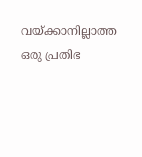വയ്ക്കാനില്ലാത്ത ഒരു പ്രതിഭ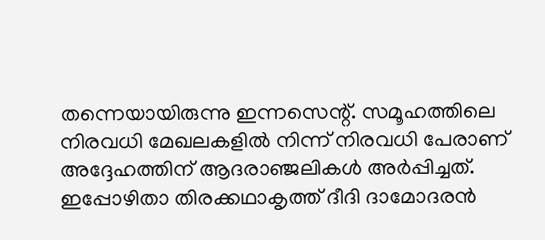തന്നെയായിരുന്നു ഇന്നസെന്റ്. സമൂഹത്തിലെ നിരവധി മേഖലകളില്‍ നിന്ന് നിരവധി പേരാണ് അദ്ദേഹത്തിന് ആദരാഞ്ജലികള്‍ അര്‍പ്പിച്ചത്. ഇപ്പോഴിതാ തിരക്കഥാകൃത്ത് ദീദി ദാമോദരന്‍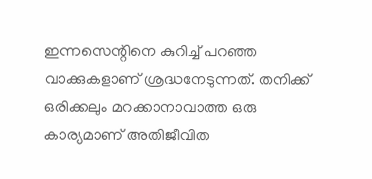ഇന്നസെന്റിനെ കുറിച്ച് പറഞ്ഞ വാക്കുകളാണ് ശ്രദ്ധനേടുന്നത്. തനിക്ക് ഒരിക്കലും മറക്കാനാവാത്ത ഒരു കാര്യമാണ് അതിജീവിത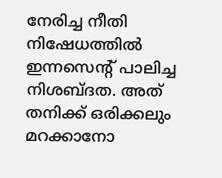നേരിച്ച നീതി നിഷേധത്തില്‍ ഇന്നസെന്റ് പാലിച്ച നിശബ്ദത. അത് തനിക്ക് ഒരിക്കലും മറക്കാനോ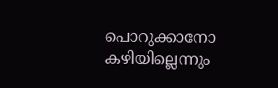പൊറുക്കാനോ കഴിയില്ലെന്നും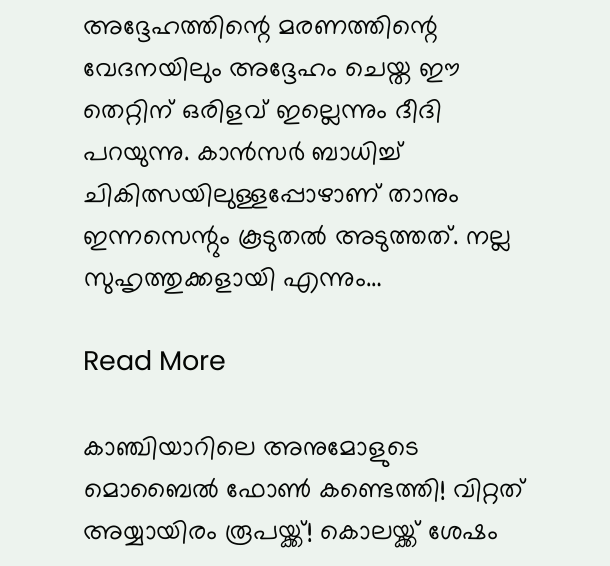അദ്ദേഹത്തിന്റെ മരണത്തിന്റെ വേദനയിലും അദ്ദേഹം ചെയ്ത ഈ തെറ്റിന് ഒരിളവ് ഇല്ലെന്നും ദീദി പറയുന്നു. കാന്‍സര്‍ ബാധിച്ച് ചികിത്സയിലുള്ളപ്പോഴാണ് താനും ഇന്നസെന്റും കൂടുതല്‍ അടുത്തത്. നല്ല സുഹൃത്തുക്കളായി എന്നും…

Read More

കാഞ്ചിയാറിലെ അനുമോളുടെ മൊബൈല്‍ ഫോണ്‍ കണ്ടെത്തി! വിറ്റത് അയ്യായിരം രൂപയ്ക്ക്! കൊലയ്ക്ക് ശേഷം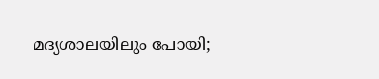മദ്യശാലയിലും പോയി;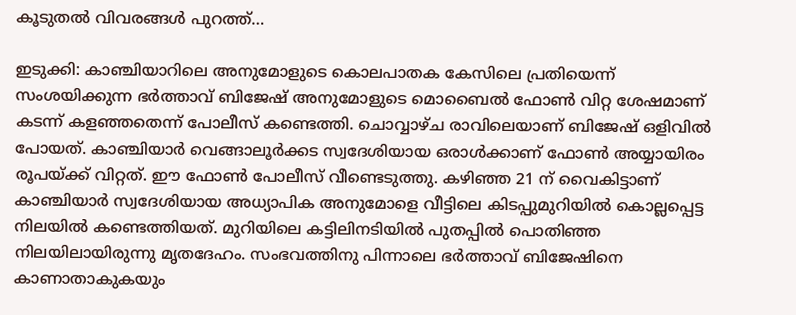കൂടുതല്‍ വിവരങ്ങള്‍ പുറത്ത്‌…

ഇടുക്കി: കാഞ്ചിയാറിലെ അനുമോളുടെ കൊലപാതക കേസിലെ പ്രതിയെന്ന് സംശയിക്കുന്ന ഭർത്താവ് ബിജേഷ് അനുമോളുടെ മൊബൈൽ ഫോൺ വിറ്റ ശേഷമാണ് കടന്ന് കളഞ്ഞതെന്ന് പോലീസ് കണ്ടെത്തി. ചൊവ്വാഴ്ച രാവിലെയാണ് ബിജേഷ് ഒളിവിൽ പോയത്. കാഞ്ചിയാർ വെങ്ങാലൂർക്കട സ്വദേശിയായ ഒരാൾക്കാണ് ഫോൺ അയ്യായിരം രൂപയ്ക്ക് വിറ്റത്. ഈ ഫോൺ പോലീസ് വീണ്ടെടുത്തു. കഴിഞ്ഞ 21 ന് വൈകിട്ടാണ് കാഞ്ചിയാർ സ്വദേശിയായ അധ്യാപിക അനുമോളെ വീട്ടിലെ കിടപ്പുമുറിയിൽ കൊല്ലപ്പെട്ട നിലയിൽ കണ്ടെത്തിയത്. മുറിയിലെ കട്ടിലിനടിയിൽ പുതപ്പിൽ പൊതിഞ്ഞ നിലയിലായിരുന്നു മൃതദേഹം. സംഭവത്തിനു പിന്നാലെ ഭർത്താവ് ബിജേഷിനെ കാണാതാകുകയും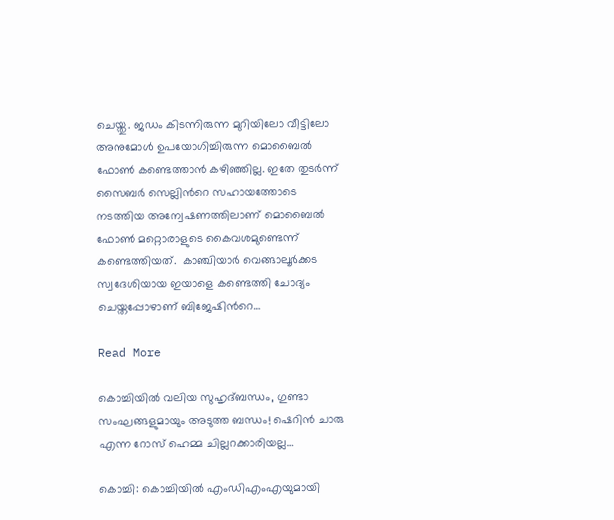ചെയ്തു. ജഡം കിടന്നിരുന്ന മുറിയിലോ വീട്ടിലോ അനുമോൾ ഉപയോഗിച്ചിരുന്ന മൊബൈൽ ഫോൺ കണ്ടെത്താൻ കഴിഞ്ഞില്ല. ഇതേ തുടർന്ന് സൈബർ സെല്ലിൻറെ സഹായത്തോടെ നടത്തിയ അന്വേഷണത്തിലാണ് മൊബൈൽ ഫോൺ മറ്റൊരാളുടെ കൈവശമുണ്ടെന്ന് കണ്ടെത്തിയത്.  കാഞ്ചിയാർ വെങ്ങാലൂർക്കട സ്വദേശിയായ ഇയാളെ കണ്ടെത്തി ചോദ്യം ചെയ്തപ്പോഴാണ് ബിജേഷിൻറെ…

Read More

കൊച്ചിയില്‍ വലിയ സുഹൃദ്ബന്ധം, ഗുണ്ടാ സംഘങ്ങളുമായും അടുത്ത ബന്ധം! ഷെറിന്‍ ചാരു എന്ന റോസ് ഹെമ്മ ചില്ലറക്കാരിയല്ല…

കൊച്ചി: കൊച്ചിയില്‍ എംഡിഎംഎയുമായി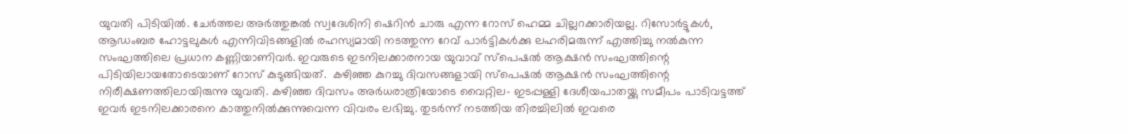യുവതി പിടിയില്‍. ചേര്‍ത്തല അര്‍ത്തുങ്കല്‍ സ്വദേശിനി ഷെറിന്‍ ചാരു എന്ന റോസ് ഹെമ്മ ചില്ലറക്കാരിയല്ല. റിസോര്‍ട്ടുകള്‍, ആഡംബര ഹോട്ടലുകള്‍ എന്നിവിടങ്ങളില്‍ രഹസ്യമായി നടത്തുന്ന റേവ് പാര്‍ട്ടികള്‍ക്കു ലഹരിമരുന്ന് എത്തിച്ചു നല്‍കുന്ന സംഘത്തിലെ പ്രധാന കണ്ണിയാണിവര്‍. ഇവരുടെ ഇടനിലക്കാരനായ യുവാവ് സ്‌പെഷല്‍ ആക്ഷന്‍ സംഘത്തിന്റെ പിടിയിലായതോടെയാണ് റോസ് കുടുങ്ങിയത്.  കഴിഞ്ഞ കുറച്ചു ദിവസങ്ങളായി സ്‌പെഷല്‍ ആക്ഷന്‍ സംഘത്തിന്റെ നിരീക്ഷണത്തിലായിരുന്നു യുവതി. കഴിഞ്ഞ ദിവസം അര്‍ധരാത്രിയോടെ വൈറ്റില- ഇടപ്പള്ളി ദേശീയപാതയ്ക്കു സമീപം പാടിവട്ടത്ത് ഇവര്‍ ഇടനിലക്കാരനെ കാത്തുനില്‍ക്കുന്നുവെന്ന വിവരം ലഭിച്ചു. തുടര്‍ന്ന് നടത്തിയ തിരച്ചിലില്‍ ഇവരെ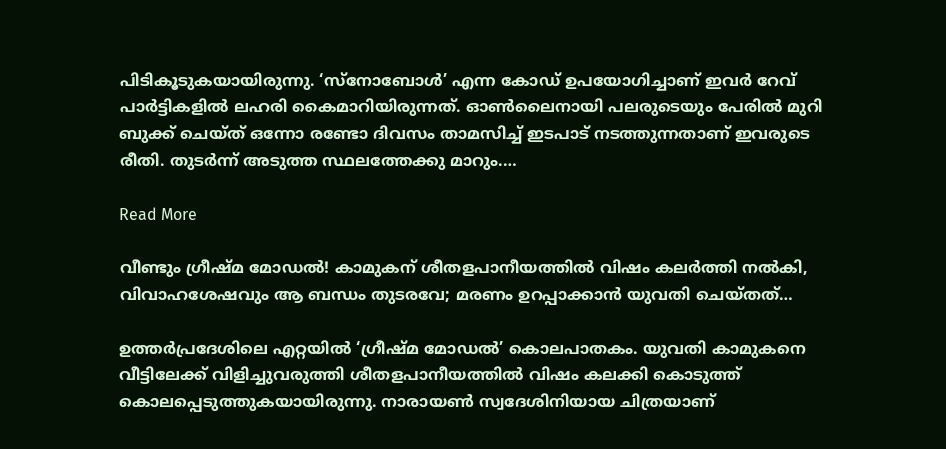പിടികൂടുകയായിരുന്നു. ‘സ്‌നോബോള്‍’ എന്ന കോഡ് ഉപയോഗിച്ചാണ് ഇവര്‍ റേവ് പാര്‍ട്ടികളില്‍ ലഹരി കൈമാറിയിരുന്നത്. ഓണ്‍ലൈനായി പലരുടെയും പേരില്‍ മുറി ബുക്ക് ചെയ്ത് ഒന്നോ രണ്ടോ ദിവസം താമസിച്ച് ഇടപാട് നടത്തുന്നതാണ് ഇവരുടെ രീതി. തുടര്‍ന്ന് അടുത്ത സ്ഥലത്തേക്കു മാറും.…

Read More

വീണ്ടും ഗ്രീഷ്മ മോഡല്‍! കാമുകന് ശീതളപാനീയത്തില്‍ വിഷം കലര്‍ത്തി നല്‍കി, വിവാഹശേഷവും ആ ബന്ധം തുടരവേ; മരണം ഉറപ്പാക്കാന്‍ യുവതി ചെയ്തത്…

ഉത്തര്‍പ്രദേശിലെ എറ്റയില്‍ ‘ഗ്രീഷ്മ മോഡല്‍’ കൊലപാതകം. യുവതി കാമുകനെ വീട്ടിലേക്ക് വിളിച്ചുവരുത്തി ശീതളപാനീയത്തില്‍ വിഷം കലക്കി കൊടുത്ത് കൊലപ്പെടുത്തുകയായിരുന്നു. നാരായണ്‍ സ്വദേശിനിയായ ചിത്രയാണ്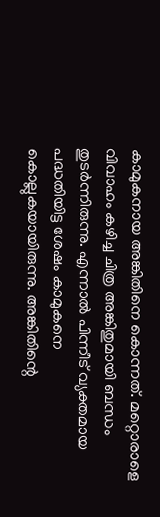കാമുകനായ അങ്കിതിനെ കൊന്നത്. മറ്റൊരാളെ വിവാഹം കഴിച്ച ചിത്ര അങ്കിതുമായി ബന്ധം തുടര്‍ന്നിരുന്നു. എന്നാല്‍ പിന്നീട് വ്യക്തമായ പദ്ധതിയിട്ട ശേഷം കാമുകനെ കൊല്ലുകയായിരുന്നു. അങ്കിതിന്റെ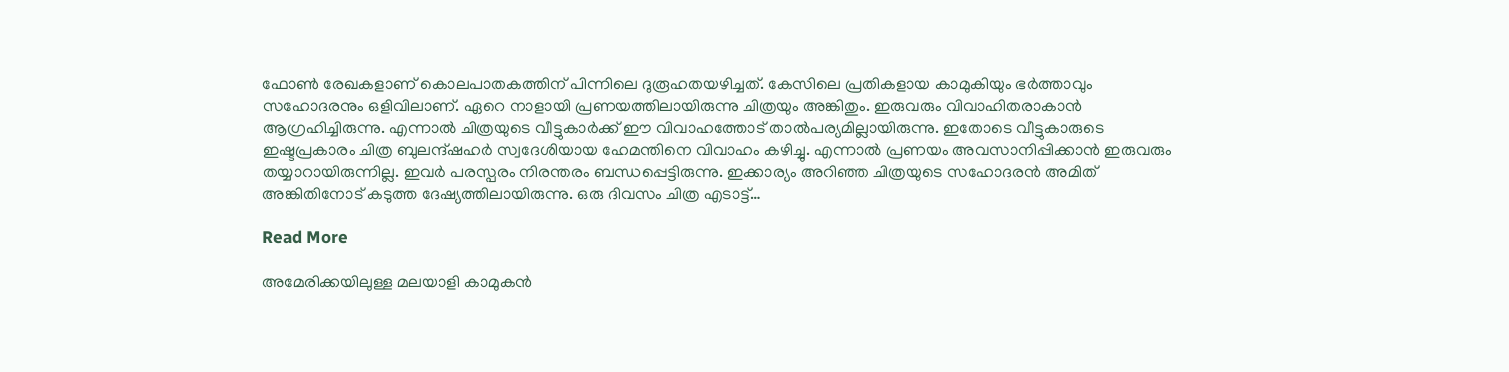ഫോണ്‍ രേഖകളാണ് കൊലപാതകത്തിന് പിന്നിലെ ദുരൂഹതയഴിച്ചത്. കേസിലെ പ്രതികളായ കാമുകിയും ഭര്‍ത്താവും സഹോദരനും ഒളിവിലാണ്. ഏറെ നാളായി പ്രണയത്തിലായിരുന്നു ചിത്രയും അങ്കിതും. ഇരുവരും വിവാഹിതരാകാന്‍ ആഗ്രഹിച്ചിരുന്നു. എന്നാല്‍ ചിത്രയുടെ വീട്ടുകാര്‍ക്ക് ഈ വിവാഹത്തോട് താല്‍പര്യമില്ലായിരുന്നു. ഇതോടെ വീട്ടുകാരുടെ ഇഷ്ടപ്രകാരം ചിത്ര ബുലന്ദ്ഷഹര്‍ സ്വദേശിയായ ഹേമന്തിനെ വിവാഹം കഴിച്ചു. എന്നാല്‍ പ്രണയം അവസാനിപ്പിക്കാന്‍ ഇരുവരും തയ്യാറായിരുന്നില്ല. ഇവര്‍ പരസ്പരം നിരന്തരം ബന്ധപ്പെട്ടിരുന്നു. ഇക്കാര്യം അറിഞ്ഞ ചിത്രയുടെ സഹോദരന്‍ അമിത് അങ്കിതിനോട് കടുത്ത ദേഷ്യത്തിലായിരുന്നു. ഒരു ദിവസം ചിത്ര എടാട്ട്…

Read More

അമേരിക്കയിലുള്ള മലയാളി കാമുകന്‍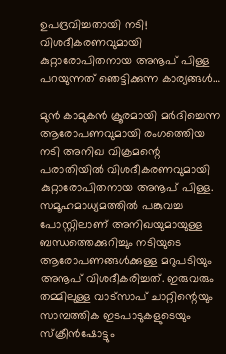ഉപദ്രവിച്ചതായി നടി! വിശദീകരണവുമായി കുറ്റാരോപിതനായ അനൂപ് പിള്ള പറയുന്നത് ഞെട്ടിക്കുന്ന കാര്യങ്ങള്‍…

മുൻ കാമുകൻ ക്രൂരമായി മർദിച്ചെന്ന ആരോപണവുമായി രംഗത്തെിയ നടി അനിഖ വിക്രമന്റെ പരാതിയിൽ വിശദീകരണവുമായി കുറ്റാരോപിതനായ അനൂപ് പിള്ള. സമൂഹമാധ്യമത്തിൽ പങ്കുവച്ച പോസ്റ്റിലാണ് അനിഖയുമായുള്ള ബന്ധത്തെക്കുറിച്ചും നടിയുടെ ആരോപണങ്ങൾക്കുള്ള മറുപടിയും അനൂപ് വിശദീകരിച്ചത്. ഇരുവരും തമ്മിലുള്ള വാട്സാപ് ചാറ്റിന്റെയും സാമ്പത്തിക ഇടപാടുകളുടെയും സ്ക്രീൻഷോട്ടും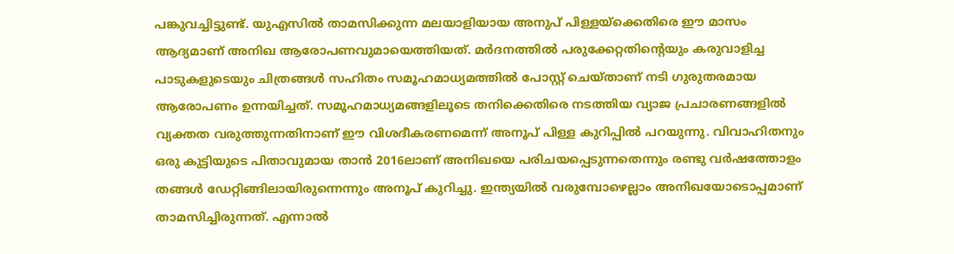പങ്കുവച്ചിട്ടുണ്ട്. യുഎസിൽ താമസിക്കുന്ന മലയാളിയായ അനുപ് പിള്ളയ്ക്കെതിരെ ഈ മാസം ആദ്യമാണ് അനിഖ ആരോപണവുമായെത്തിയത്. മർദനത്തിൽ പരുക്കേറ്റതിന്റെയും കരുവാളിച്ച പാടുകളുടെയും ചിത്രങ്ങൾ സഹിതം സമൂഹമാധ്യമത്തിൽ പോസ്റ്റ് ചെയ്താണ് നടി ഗുരുതരമായ ആരോപണം ഉന്നയിച്ചത്. സമൂഹമാധ്യമങ്ങളിലൂടെ തനിക്കെതിരെ നടത്തിയ വ്യാജ പ്രചാരണങ്ങളിൽ വ്യക്തത വരുത്തുന്നതിനാണ് ഈ വിശദീകരണമെന്ന് അനൂപ് പിള്ള കുറിപ്പിൽ പറയുന്നു. വിവാഹിതനും ഒരു കുട്ടിയുടെ പിതാവുമായ താൻ 2016ലാണ് അനിഖയെ പരിചയപ്പെടുന്നതെന്നും രണ്ടു വർഷത്തോളം തങ്ങൾ ഡേറ്റിങ്ങിലായിരുന്നെന്നും അനൂപ് കുറിച്ചു. ഇന്ത്യയിൽ വരുമ്പോഴെല്ലാം അനിഖയോടൊപ്പമാണ് താമസിച്ചിരുന്നത്. എന്നാൽ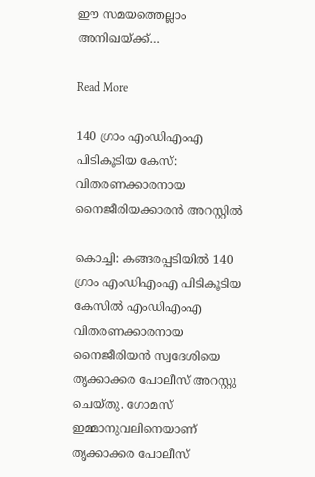ഈ സമയത്തെല്ലാം അനിഖയ്ക്ക്…

Read More

140 ഗ്രാം എംഡിഎംഎ പിടികൂടിയ കേസ്: വിതരണക്കാരനായ നൈജീരിയക്കാരൻ അറസ്റ്റിൽ

കൊച്ചി: കങ്ങരപ്പടിയിൽ 140 ഗ്രാം എംഡിഎംഎ പിടികൂടിയ കേസിൽ എംഡിഎംഎ വിതരണക്കാരനായ നൈജീരിയൻ സ്വദേശിയെ തൃക്കാക്കര പോലീസ് അറസ്റ്റു ചെയ്തു. ഗോമസ് ഇമ്മാനുവലിനെയാണ് തൃക്കാക്കര പോലീസ്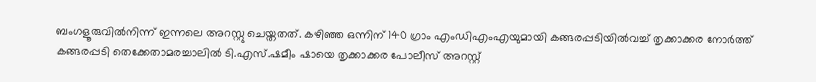ബംഗളൂരുവിൽനിന്ന് ഇന്നലെ അറസ്റ്റു ചെയ്തതത്. കഴിഞ്ഞ ഒന്നിന് 140 ഗ്രാം എംഡിഎംഎയുമായി കങ്ങരപ്പടിയിൽവച്ച് തൃക്കാക്കര നോർത്ത് കങ്ങരപ്പടി തെക്കേതാമരച്ചാലിൽ ടി.എസ്.ഷമീം ഷായെ തൃക്കാക്കര പോലീസ് അറസ്റ്റ്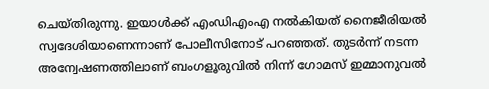ചെയ്തിരുന്നു. ഇയാൾക്ക് എംഡിഎംഎ നൽകിയത് നൈജീരിയൽ സ്വദേശിയാണെന്നാണ് പോലീസിനോട് പറഞ്ഞത്. തുടർന്ന് നടന്ന അന്വേഷണത്തിലാണ് ബംഗളൂരുവിൽ നിന്ന് ഗോമസ് ഇമ്മാനുവൽ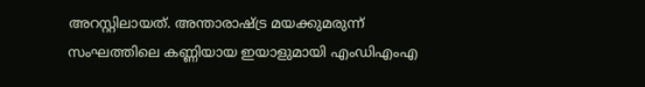അറസ്റ്റിലായത്. അന്താരാഷ്ട്ര മയക്കുമരുന്ന് സംഘത്തിലെ കണ്ണിയായ ഇയാളുമായി എംഡിഎംഎ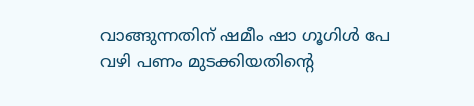വാങ്ങുന്നതിന് ഷമീം ഷാ ഗൂഗിൾ പേ വഴി പണം മുടക്കിയതിന്‍റെ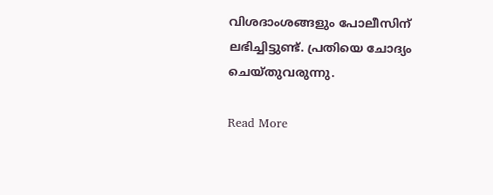വിശദാംശങ്ങളും പോലീസിന് ലഭിച്ചിട്ടുണ്ട്. പ്രതിയെ ചോദ്യം ചെയ്തുവരുന്നു.

Read More